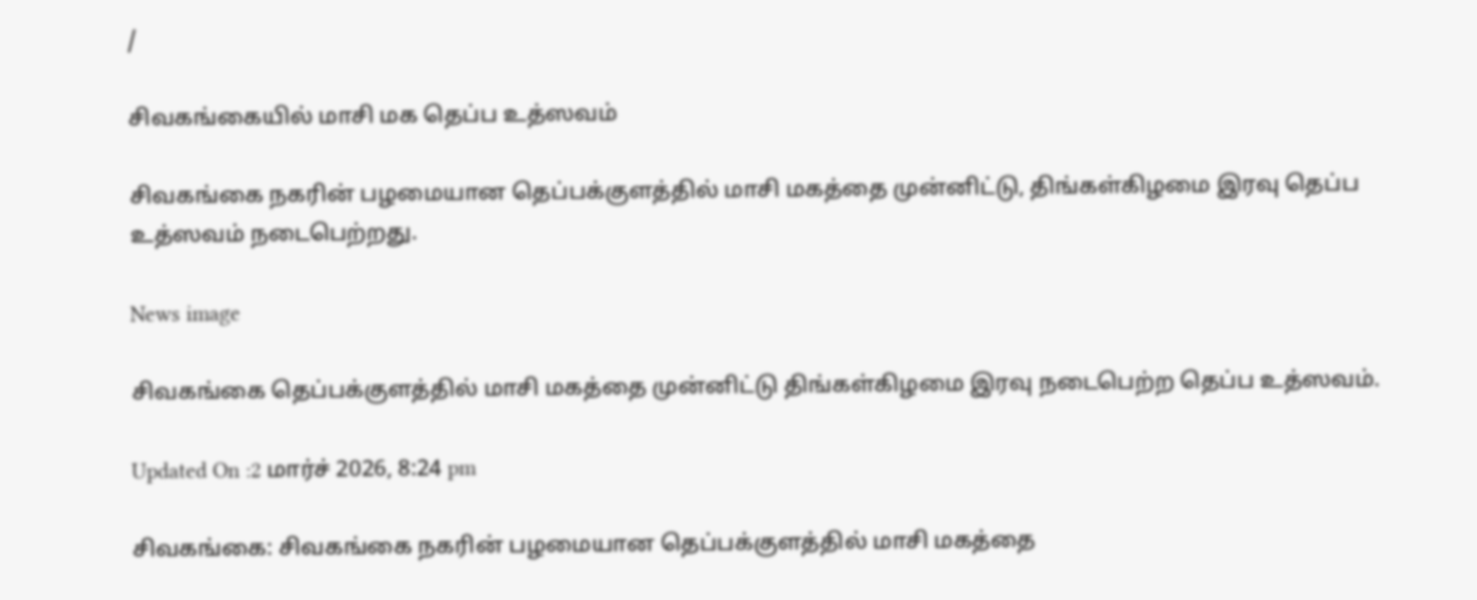/

சிவகங்கையில் மாசி மக தெப்ப உத்ஸவம்

சிவகங்கை நகரின் பழமையான தெப்பக்குளத்தில் மாசி மகத்தை முன்னிட்டு, திங்கள்கிழமை இரவு தெப்ப உத்ஸவம் நடைபெற்றது.

News image

சிவகங்கை தெப்பக்குளத்தில் மாசி மகத்தை முன்னிட்டு திங்கள்கிழமை இரவு நடைபெற்ற தெப்ப உத்ஸவம்.

Updated On :2 மார்ச் 2026, 8:24 pm

சிவகங்கை: சிவகங்கை நகரின் பழமையான தெப்பக்குளத்தில் மாசி மகத்தை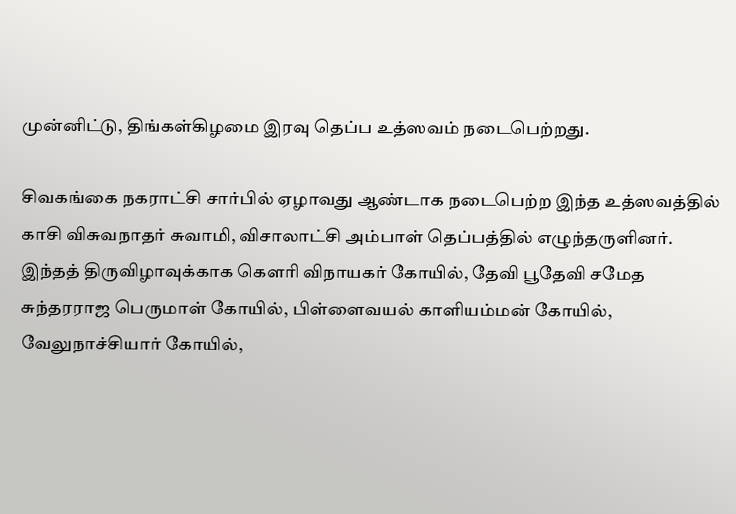முன்னிட்டு, திங்கள்கிழமை இரவு தெப்ப உத்ஸவம் நடைபெற்றது.

சிவகங்கை நகராட்சி சார்பில் ஏழாவது ஆண்டாக நடைபெற்ற இந்த உத்ஸவத்தில் காசி விசுவநாதர் சுவாமி, விசாலாட்சி அம்பாள் தெப்பத்தில் எழுந்தருளினர். இந்தத் திருவிழாவுக்காக கௌரி விநாயகர் கோயில், தேவி பூதேவி சமேத சுந்தரராஜ பெருமாள் கோயில், பிள்ளைவயல் காளியம்மன் கோயில், வேலுநாச்சியார் கோயில்,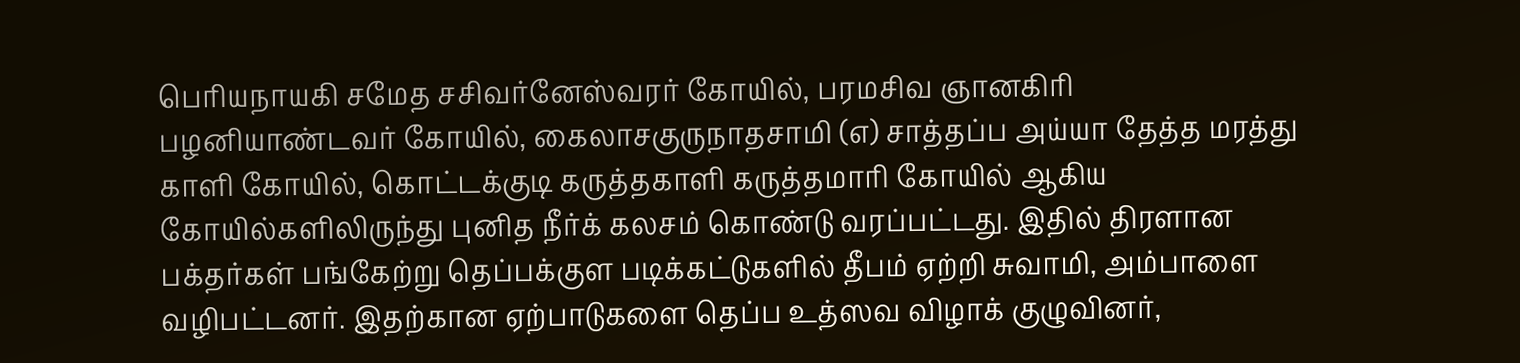பெரியநாயகி சமேத சசிவர்னேஸ்வரர் கோயில், பரமசிவ ஞானகிரி பழனியாண்டவர் கோயில், கைலாசகுருநாதசாமி (எ) சாத்தப்ப அய்யா தேத்த மரத்து காளி கோயில், கொட்டக்குடி கருத்தகாளி கருத்தமாரி கோயில் ஆகிய கோயில்களிலிருந்து புனித நீர்க் கலசம் கொண்டு வரப்பட்டது. இதில் திரளான பக்தர்கள் பங்கேற்று தெப்பக்குள படிக்கட்டுகளில் தீபம் ஏற்றி சுவாமி, அம்பாளை வழிபட்டனர். இதற்கான ஏற்பாடுகளை தெப்ப உத்ஸவ விழாக் குழுவினர்,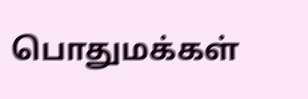பொதுமக்கள்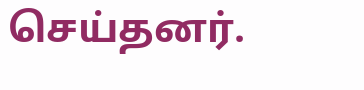செய்தனர்.